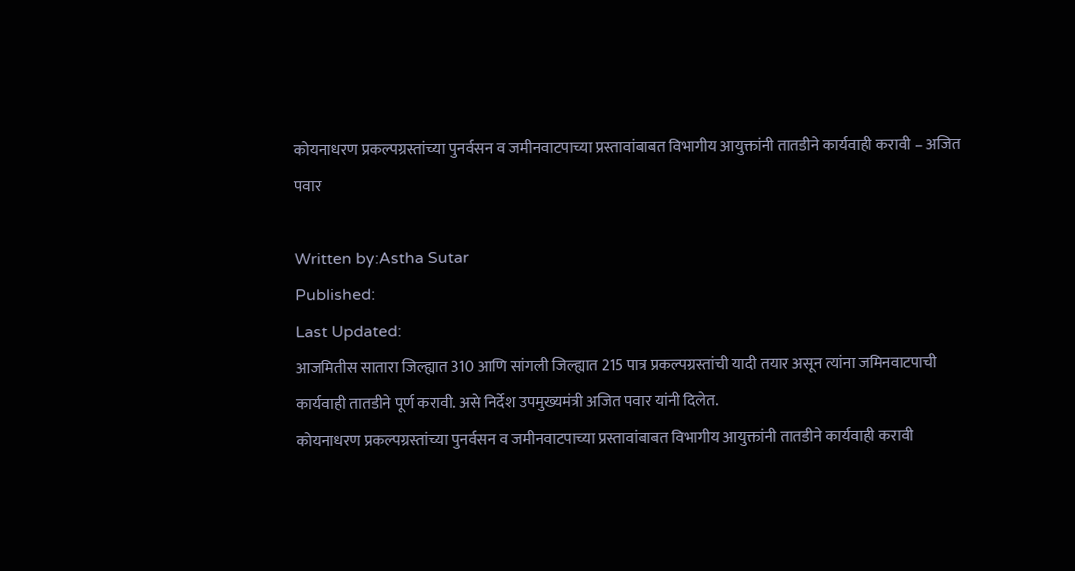कोयनाधरण प्रकल्पग्रस्तांच्या पुनर्वसन व जमीनवाटपाच्या प्रस्तावांबाबत विभागीय आयुक्तांनी तातडीने कार्यवाही करावी – अजित पवार

Written by:Astha Sutar
Published:
Last Updated:
आजमितीस सातारा जिल्ह्यात 310 आणि सांगली जिल्ह्यात 215 पात्र प्रकल्पग्रस्तांची यादी तयार असून त्यांना जमिनवाटपाची कार्यवाही तातडीने पूर्ण करावी. असे निर्देश उपमुख्यमंत्री अजित पवार यांनी दिलेत.
कोयनाधरण प्रकल्पग्रस्तांच्या पुनर्वसन व जमीनवाटपाच्या प्रस्तावांबाबत विभागीय आयुक्तांनी तातडीने कार्यवाही करावी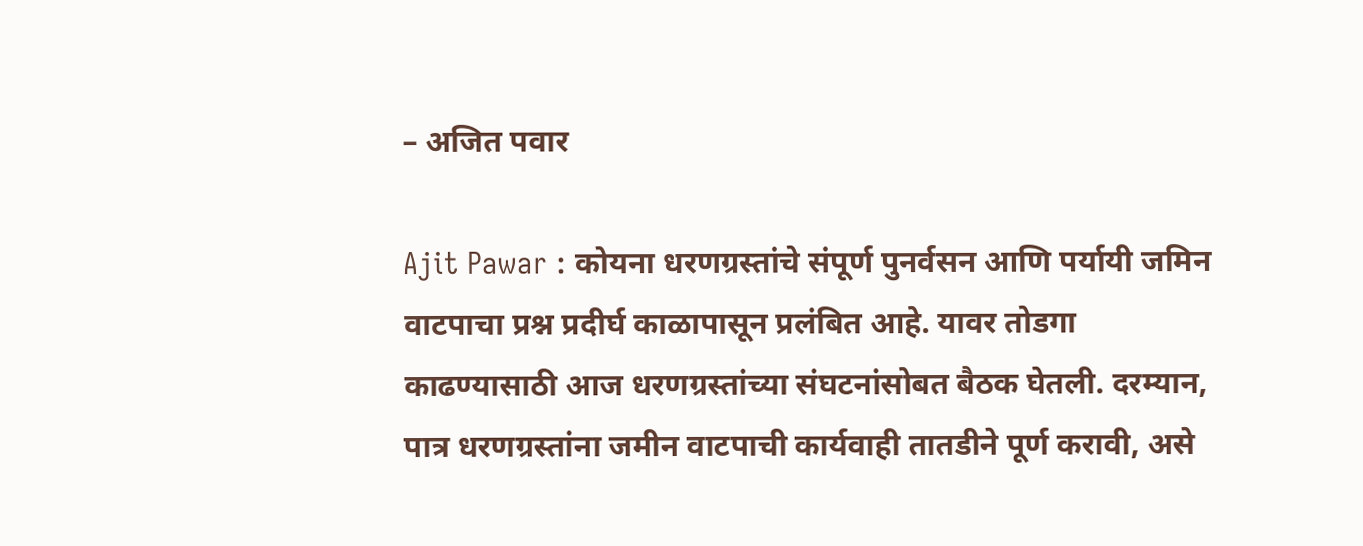– अजित पवार

Ajit Pawar : कोयना धरणग्रस्तांचे संपूर्ण पुनर्वसन आणि पर्यायी जमिन वाटपाचा प्रश्न प्रदीर्घ काळापासून प्रलंबित आहे. यावर तोडगा काढण्यासाठी आज धरणग्रस्तांच्या संघटनांसोबत बैठक घेतली. दरम्यान, पात्र धरणग्रस्तांना जमीन वाटपाची कार्यवाही तातडीने पूर्ण करावी, असे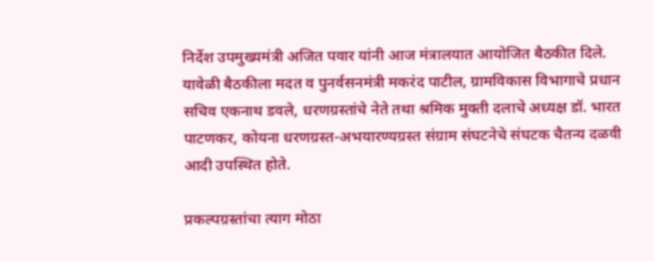निर्देश उपमुख्यमंत्री अजित पवार यांनी आज मंत्रालयात आयोजित बैठकीत दिले. यावेळी बैठकीला मदत व पुनर्वसनमंत्री मकरंद पाटील, ग्रामविकास विभागाचे प्रधान सचिव एकनाथ डवले, धरणग्रस्तांचे नेते तथा श्रमिक मुक्ती दलाचे अध्यक्ष डॉ. भारत पाटणकर, कोयना धरणग्रस्त-अभयारण्यग्रस्त संग्राम संघटनेचे संघटक चैतन्य दळवी आदी उपस्थित होते.

प्रकल्पग्रस्तांचा त्याग मोठा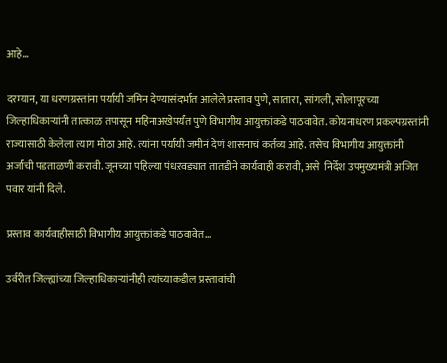आहे…

दरम्यान, या धरणग्रस्तांना पर्यायी जमिन देण्यासंदर्भात आलेले प्रस्ताव पुणे, सातारा, सांगली, सोलापूरच्या जिल्हाधिकाऱ्यांनी तात्काळ तपासून महिनाअखेपर्यंत पुणे विभागीय आयुक्तांकडे पाठवावेत. कोयनाधरण प्रकल्पग्रस्तांनी राज्यासाठी केलेला त्याग मोठा आहे. त्यांना पर्यायी जमीनं देणं शासनाचं कर्तव्य आहे. तसेच विभागीय आयुक्तांनी अर्जांची पडताळणी करावी. जूनच्या पहिल्या पंधऱवड्यात तातडीने कार्यवाही करावी, असे  निर्देश उपमुख्यमंत्री अजित पवार यांनी दिले.

प्रस्ताव कार्यवाहीसाठी विभागीय आयुक्तांकडे पाठवावेत…

उर्वरीत जिल्ह्यांच्या जिल्हाधिकाऱ्यांनीही त्यांच्याकडील प्रस्तावांची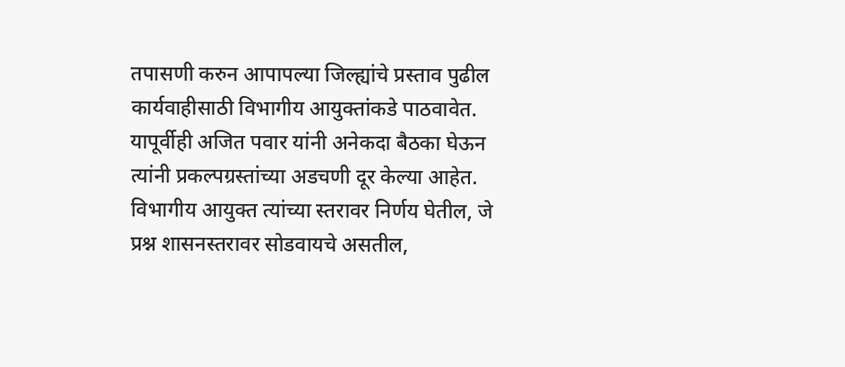तपासणी करुन आपापल्या जिल्ह्यांचे प्रस्ताव पुढील कार्यवाहीसाठी विभागीय आयुक्तांकडे पाठवावेत. यापूर्वीही अजित पवार यांनी अनेकदा बैठका घेऊन त्यांनी प्रकल्पग्रस्तांच्या अडचणी दूर केल्या आहेत. विभागीय आयुक्त त्यांच्या स्तरावर निर्णय घेतील, जे प्रश्न शासनस्तरावर सोडवायचे असतील,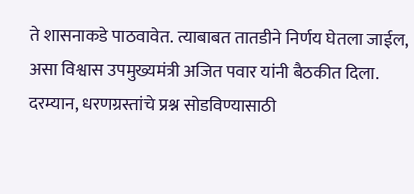ते शासनाकडे पाठवावेत. त्याबाबत तातडीने निर्णय घेतला जाईल, असा विश्वास उपमुख्यमंत्री अजित पवार यांनी बैठकीत दिला. दरम्यान, धरणग्रस्तांचे प्रश्न सोडविण्यासाठी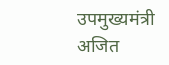उपमुख्यमंत्री अजित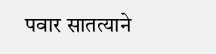पवार सातत्याने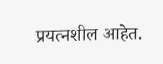प्रयत्नशील आहेत.